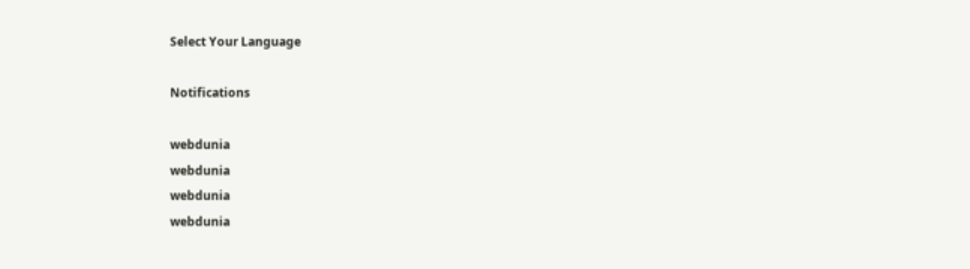Select Your Language

Notifications

webdunia
webdunia
webdunia
webdunia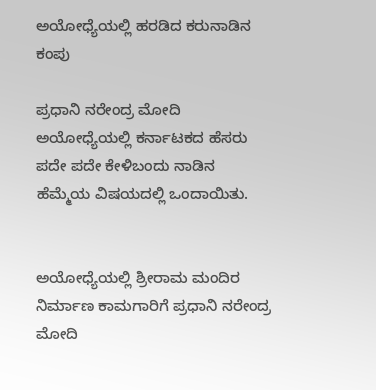ಅಯೋಧ್ಯೆಯಲ್ಲಿ ಹರಡಿದ ಕರುನಾಡಿನ ಕಂಪು

ಪ್ರಧಾನಿ ನರೇಂದ್ರ ಮೋದಿ
ಅಯೋಧ್ಯೆಯಲ್ಲಿ ಕರ್ನಾಟಕದ ಹೆಸರು ಪದೇ ಪದೇ ಕೇಳಿಬಂದು ನಾಡಿನ ಹೆಮ್ಮೆಯ ವಿಷಯದಲ್ಲಿ ಒಂದಾಯಿತು.


ಅಯೋಧ್ಯೆಯಲ್ಲಿ ಶ್ರೀರಾಮ ಮಂದಿರ ನಿರ್ಮಾಣ ಕಾಮಗಾರಿಗೆ ಪ್ರಧಾನಿ ನರೇಂದ್ರ ಮೋದಿ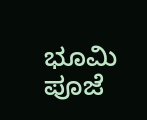ಭೂಮಿ ಪೂಜೆ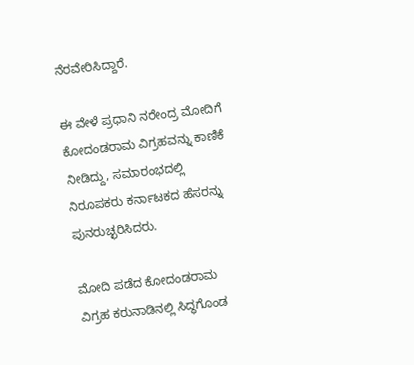ನೆರವೇರಿಸಿದ್ದಾರೆ.

ಈ ವೇಳೆ ಪ್ರಧಾನಿ ನರೇಂದ್ರ ಮೋದಿಗೆ ಕೋದಂಡರಾಮ ವಿಗ್ರಹವನ್ನು ಕಾಣಿಕೆ ನೀಡಿದ್ದು, ಸಮಾರಂಭದಲ್ಲಿ ನಿರೂಪಕರು ಕರ್ನಾಟಕದ ಹೆಸರನ್ನು ಪುನರುಚ್ಛರಿಸಿದರು.

ಮೋದಿ ಪಡೆದ ಕೋದಂಡರಾಮ ವಿಗ್ರಹ ಕರುನಾಡಿನಲ್ಲಿ ಸಿದ್ಧಗೊಂಡ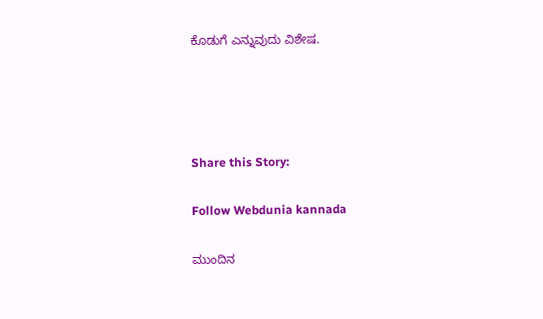ಕೊಡುಗೆ ಎನ್ನುವುದು ವಿಶೇಷ.




Share this Story:

Follow Webdunia kannada

ಮುಂದಿನ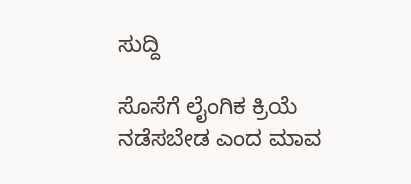ಸುದ್ದಿ

ಸೊಸೆಗೆ ಲೈಂಗಿಕ ಕ್ರಿಯೆ ನಡೆಸಬೇಡ ಎಂದ ಮಾವ